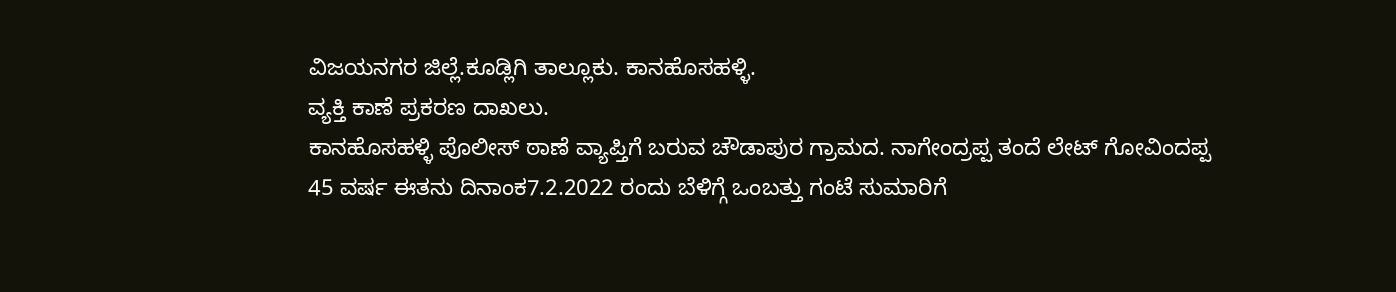ವಿಜಯನಗರ ಜಿಲ್ಲೆ.ಕೂಡ್ಲಿಗಿ ತಾಲ್ಲೂಕು. ಕಾನಹೊಸಹಳ್ಳಿ.
ವ್ಯಕ್ತಿ ಕಾಣೆ ಪ್ರಕರಣ ದಾಖಲು.
ಕಾನಹೊಸಹಳ್ಳಿ ಪೊಲೀಸ್ ಠಾಣೆ ವ್ಯಾಪ್ತಿಗೆ ಬರುವ ಚೌಡಾಪುರ ಗ್ರಾಮದ. ನಾಗೇಂದ್ರಪ್ಪ ತಂದೆ ಲೇಟ್ ಗೋವಿಂದಪ್ಪ 45 ವರ್ಷ ಈತನು ದಿನಾಂಕ7.2.2022 ರಂದು ಬೆಳಿಗ್ಗೆ ಒಂಬತ್ತು ಗಂಟೆ ಸುಮಾರಿಗೆ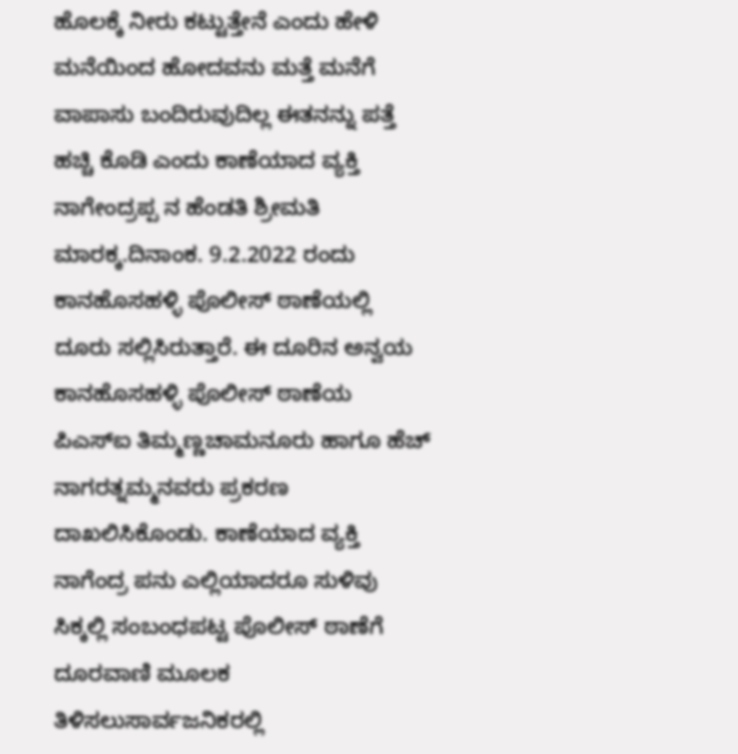ಹೊಲಕ್ಕೆ ನೀರು ಕಟ್ಟುತ್ತೇನೆ ಎಂದು ಹೇಳಿ ಮನೆಯಿಂದ ಹೋದವನು ಮತ್ತೆ ಮನೆಗೆ ವಾಪಾಸು ಬಂದಿರುವುದಿಲ್ಲ ಈತನನ್ನು ಪತ್ತೆ ಹಚ್ಚಿ ಕೊಡಿ ಎಂದು ಕಾಣೆಯಾದ ವ್ಯಕ್ತಿ ನಾಗೇಂದ್ರಪ್ಪ ನ ಹೆಂಡತಿ ಶ್ರೀಮತಿ ಮಾರಕ್ಕ.ದಿನಾಂಕ. 9.2.2022 ರಂದು ಕಾನಹೊಸಹಳ್ಳಿ ಪೊಲೀಸ್ ಠಾಣೆಯಲ್ಲಿ ದೂರು ಸಲ್ಲಿಸಿರುತ್ತಾರೆ. ಈ ದೂರಿನ ಅನ್ವಯ ಕಾನಹೊಸಹಳ್ಳಿ ಪೊಲೀಸ್ ಠಾಣೆಯ ಪಿಎಸ್ಐ ತಿಮ್ಮಣ್ಣಚಾಮನೂರು ಹಾಗೂ ಹೆಚ್ ನಾಗರತ್ನಮ್ಮನವರು ಪ್ರಕರಣ ದಾಖಲಿಸಿಕೊಂಡು. ಕಾಣೆಯಾದ ವ್ಯಕ್ತಿ ನಾಗೆಂದ್ರ ಪನು ಎಲ್ಲಿಯಾದರೂ ಸುಳಿವು ಸಿಕ್ಕಲ್ಲಿ ಸಂಬಂಧಪಟ್ಟ ಪೊಲೀಸ್ ಠಾಣೆಗೆ ದೂರವಾಣಿ ಮೂಲಕ ತಿಳಿಸಲುಸಾರ್ವಜನಿಕರಲ್ಲಿ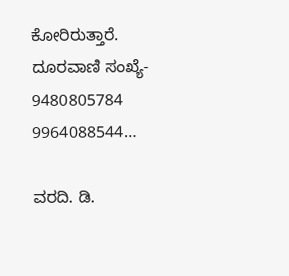ಕೋರಿರುತ್ತಾರೆ.
ದೂರವಾಣಿ ಸಂಖ್ಯೆ- 9480805784
9964088544…

ವರದಿ. ಡಿ.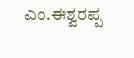ಎಂ.ಈಶ್ವರಪ್ಪ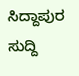ಸಿದ್ದಾಪುರ
ಸುದ್ದಿ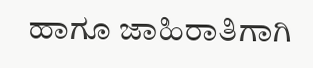ಹಾಗೂ ಜಾಹಿರಾತಿಗಾಗಿ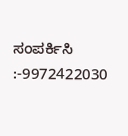ಸಂಪರ್ಕಿಸಿ :-9972422030